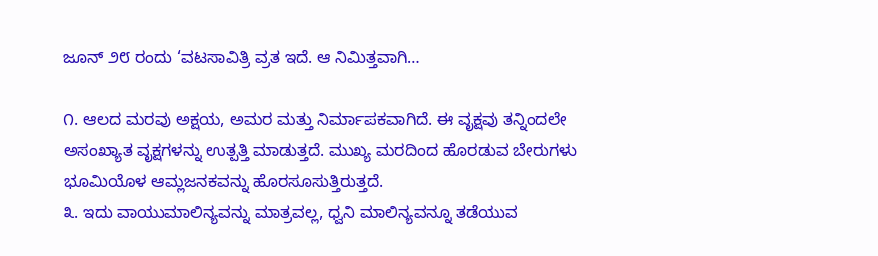ಜೂನ್ ೨೮ ರಂದು ‘ವಟಸಾವಿತ್ರಿ ವ್ರತ ಇದೆ. ಆ ನಿಮಿತ್ತವಾಗಿ…

೧. ಆಲದ ಮರವು ಅಕ್ಷಯ, ಅಮರ ಮತ್ತು ನಿರ್ಮಾಪಕವಾಗಿದೆ. ಈ ವೃಕ್ಷವು ತನ್ನಿಂದಲೇ ಅಸಂಖ್ಯಾತ ವೃಕ್ಷಗಳನ್ನು ಉತ್ಪತ್ತಿ ಮಾಡುತ್ತದೆ. ಮುಖ್ಯ ಮರದಿಂದ ಹೊರಡುವ ಬೇರುಗಳು ಭೂಮಿಯೊಳ ಆಮ್ಲಜನಕವನ್ನು ಹೊರಸೂಸುತ್ತಿರುತ್ತದೆ.
೩. ಇದು ವಾಯುಮಾಲಿನ್ಯವನ್ನು ಮಾತ್ರವಲ್ಲ, ಧ್ವನಿ ಮಾಲಿನ್ಯವನ್ನೂ ತಡೆಯುವ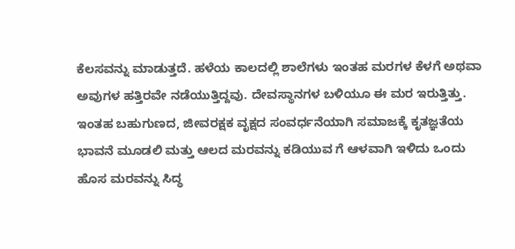ಕೆಲಸವನ್ನು ಮಾಡುತ್ತದೆ. ಹಳೆಯ ಕಾಲದಲ್ಲಿ ಶಾಲೆಗಳು ಇಂತಹ ಮರಗಳ ಕೆಳಗೆ ಅಥವಾ ಅವುಗಳ ಹತ್ತಿರವೇ ನಡೆಯುತ್ತಿದ್ದವು. ದೇವಸ್ಥಾನಗಳ ಬಳಿಯೂ ಈ ಮರ ಇರುತ್ತಿತ್ತು.
ಇಂತಹ ಬಹುಗುಣದ, ಜೀವರಕ್ಷಕ ವೃಕ್ಷದ ಸಂವರ್ಧನೆಯಾಗಿ ಸಮಾಜಕ್ಕೆ ಕೃತಜ್ಞತೆಯ ಭಾವನೆ ಮೂಡಲಿ ಮತ್ತು ಆಲದ ಮರವನ್ನು ಕಡಿಯುವ ಗೆ ಆಳವಾಗಿ ಇಳಿದು ಒಂದು ಹೊಸ ಮರವನ್ನು ಸಿದ್ಧ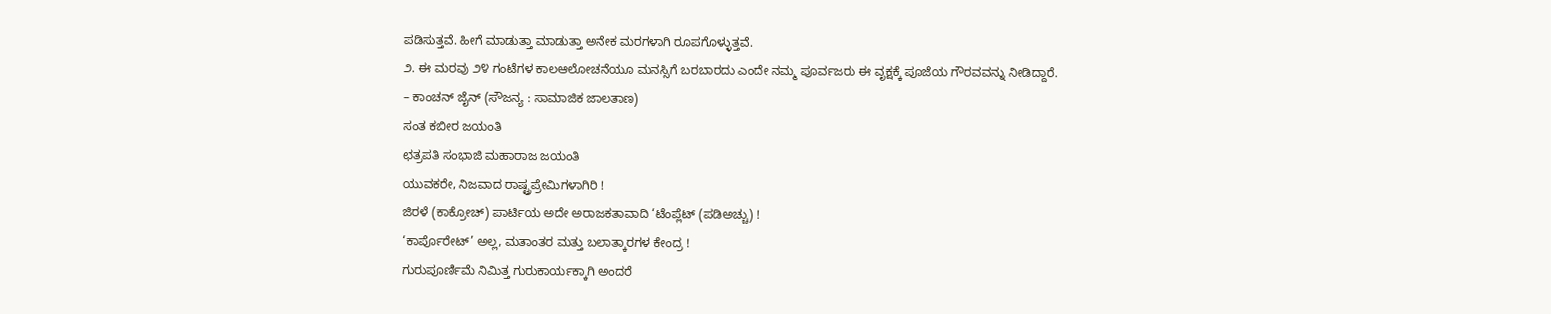ಪಡಿಸುತ್ತವೆ. ಹೀಗೆ ಮಾಡುತ್ತಾ ಮಾಡುತ್ತಾ ಅನೇಕ ಮರಗಳಾಗಿ ರೂಪಗೊಳ್ಳುತ್ತವೆ.
೨. ಈ ಮರವು ೨೪ ಗಂಟೆಗಳ ಕಾಲಆಲೋಚನೆಯೂ ಮನಸ್ಸಿಗೆ ಬರಬಾರದು ಎಂದೇ ನಮ್ಮ ಪೂರ್ವಜರು ಈ ವೃಕ್ಷಕ್ಕೆ ಪೂಜೆಯ ಗೌರವವನ್ನು ನೀಡಿದ್ದಾರೆ.
– ಕಾಂಚನ್ ಜೈನ್ (ಸೌಜನ್ಯ : ಸಾಮಾಜಿಕ ಜಾಲತಾಣ)
ಸಂತ ಕಬೀರ ಜಯಂತಿ
ಛತ್ರಪತಿ ಸಂಭಾಜಿ ಮಹಾರಾಜ ಜಯಂತಿ
ಯುವಕರೇ, ನಿಜವಾದ ರಾಷ್ಟ್ರಪ್ರೇಮಿಗಳಾಗಿರಿ !
ಜಿರಳೆ (ಕಾಕ್ರೋಚ್) ಪಾರ್ಟಿಯ ಅದೇ ಅರಾಜಕತಾವಾದಿ ‘ಟೆಂಪ್ಲೆಟ್ (ಪಡಿಅಚ್ಚು) !
‘ಕಾರ್ಪೊರೇಟ್’ ಅಲ್ಲ, ಮತಾಂತರ ಮತ್ತು ಬಲಾತ್ಕಾರಗಳ ಕೇಂದ್ರ !
ಗುರುಪೂರ್ಣಿಮೆ ನಿಮಿತ್ತ ಗುರುಕಾರ್ಯಕ್ಕಾಗಿ ಅಂದರೆ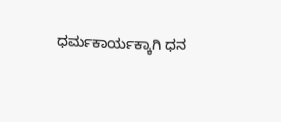ಧರ್ಮಕಾರ್ಯಕ್ಕಾಗಿ ಧನ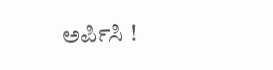ಅರ್ಪಿಸಿ !